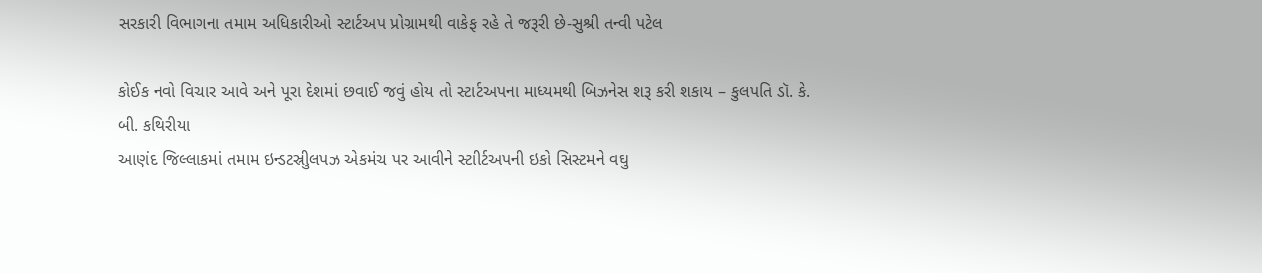સરકારી વિભાગના તમામ અધિકારીઓ સ્ટાર્ટઅપ પ્રોગ્રામથી વાકેફ રહે તે જરૂરી છે-સુશ્રી તન્વી પટેલ

કોઈક નવો વિચાર આવે અને પૂરા દેશમાં છવાઈ જવું હોય તો સ્ટાર્ટઅપના માધ્યમથી બિઝનેસ શરૂ કરી શકાય – કુલપતિ ડૉ. કે. બી. કથિરીયા
આણંદ જિલ્લાકમાં તમામ ઇન્ડટસ્રીુલપઝ એકમંચ પર આવીને સ્ટાીર્ટઅપની ઇકો સિસ્ટમને વઘુ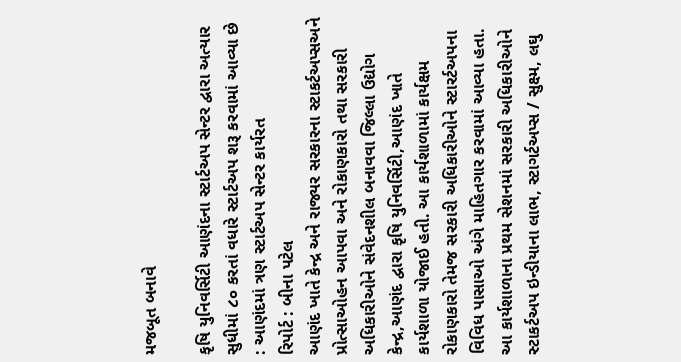મજબૂત બનાવે

કૃષિ યુનિવર્સિટી આણંદના સ્ટાર્ટઅપ સેન્ટર દ્વારા અત્યાર સુધીમાં ૮૦ કરતાં વધારે સ્ટાર્ટઅપ શરૂ કરવામાં આવ્યા છે : આણંદમાં ત્રણ સ્ટાર્ટઅપ સેન્ટર કાર્યરત
રિપોર્ટ : બીના પટેલ
આણંદ ખાતે કેન્દ્ર અને રાજ્યર સરકારના સ્ટાકર્ટઅપ્સઅને પ્રોત્સાઓહન આપવા અને રોકાણકારો તથા સરકારી અધિકારીઓને સંવેદનશીલ બનાવવા જિલ્લા ઉદ્યોગ કેન્દ્ર,આણંદ દ્વારા કૃષિ યુનિવર્સિટી,આણંદ ખાતે કાર્યશાળા યોજાઈ હતી. આ કાર્યશાળામાં કાર્યક્ષમ રોકાણકારો તેમજ સરકારી અધિકારીઓને સ્ટારર્ટઅપના વિવિધ પાસાઓ અંગે માહિતગાર કરવામાં આવ્યા હતા. આ કાર્યશાળાના પ્રથમ સેશનમાં સરકારી અધિકારીઓને સ્ટાકર્ટઅપ ઇન્ડીયાના લાભ, સ્ટાગર્ટઅપ્સ / સુક્ષ્મ, લઘુ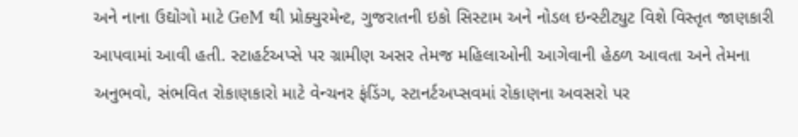અને નાના ઉદ્યોગો માટે GeM થી પ્રોક્યુરમેન્ટ, ગુજરાતની ઇકો સિસ્ટામ અને નોડલ ઇન્સ્ટીટ્યુટ વિશે વિસ્તૃત જાણકારી આપવામાં આવી હતી. સ્ટાહર્ટઅપ્સે પર ગ્રામીણ અસર તેમજ મહિલાઓની આગેવાની હેઠળ આવતા અને તેમના અનુભવો, સંભવિત રોકાણકારો માટે વેન્ચનર ફંડિંગ, સ્ટાનર્ટઅપ્સવમાં રોકાણના અવસરો પર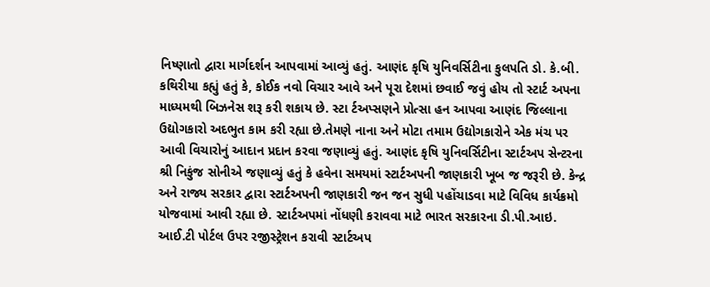નિષ્ણાતો દ્વારા માર્ગદર્શન આપવામાં આવ્યું હતું. આણંદ કૃષિ યુનિવર્સિટીના કુલપતિ ડો. કે.બી. કથિરીયા કહ્યું હતું કે, કોઈક નવો વિચાર આવે અને પૂરા દેશમાં છવાઈ જવું હોય તો સ્ટાર્ટ અપના માધ્યમથી બિઝનેસ શરૂ કરી શકાય છે. સ્ટા ર્ટઅપ્સણને પ્રોત્સા હન આપવા આણંદ જિલ્લાના ઉદ્યોગકારો અદભુત કામ કરી રહ્યા છે.તેમણે નાના અને મોટા તમામ ઉદ્યોગકારોને એક મંચ પર આવી વિચારોનું આદાન પ્રદાન કરવા જણાવ્યું હતું. આણંદ કૃષિ યુનિવર્સિટીના સ્ટાર્ટઅપ સેન્ટરના શ્રી નિકુંજ સોનીએ જણાવ્યું હતું કે હવેના સમયમાં સ્ટાર્ટઅપની જાણકારી ખૂબ જ જરૂરી છે. કેન્દ્ર અને રાજ્ય સરકાર દ્વારા સ્ટાર્ટઅપની જાણકારી જન જન સુધી પહોંચાડવા માટે વિવિધ કાર્યક્રમો યોજવામાં આવી રહ્યા છે. સ્ટાર્ટઅપમાં નોંધણી કરાવવા માટે ભારત સરકારના ડી.પી.આઇ. આઈ.ટી પોર્ટલ ઉપર રજીસ્ટ્રેશન કરાવી સ્ટાર્ટઅપ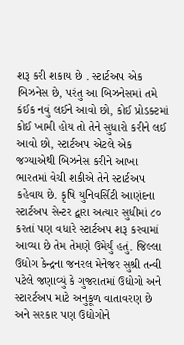શરૂ કરી શકાય છે . સ્ટાર્ટઅપ એક બિઝનેસ છે, પરંતુ આ બિઝનેસમાં તમે કંઈક નવું લઈને આવો છો, કોઈ પ્રોડક્ટમાં કોઈ ખામી હોય તો તેને સુધારો કરીને લઈ આવો છો, સ્ટાર્ટઅપ એટલે એક જગ્યાએથી બિઝનેસ કરીને આખા ભારતમાં વેચી શકીએ તેને સ્ટાર્ટઅપ કહેવાય છે. કૃષિ યુનિવર્સિટી આણંદના સ્ટાર્ટઅપ સેન્ટર દ્વારા અત્યાર સુધીમાં ૮૦ કરતાં પણ વધારે સ્ટાર્ટઅપ શરૂ કરવામાં આવ્યા છે તેમ તેમણે ઉમેર્યું હતું. જિલ્લા ઉદ્યોગ કેન્દ્રના જનરલ મેનેજર સુશ્રી તન્વી પટેલે જણાવ્યું કે ગુજરાતમાં ઉદ્યોગો અને સ્ટારર્ટઅપ માટે અનુકૂળ વાતાવરણ છે અને સરકાર પણ ઉદ્યોગોને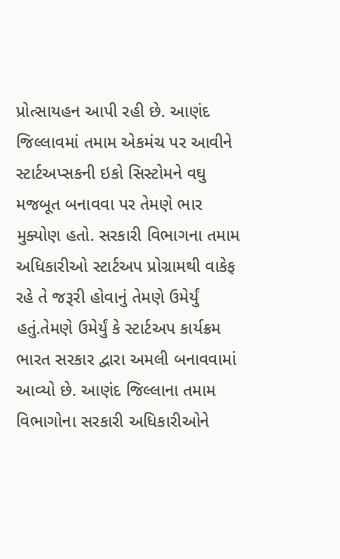પ્રોત્સાયહન આપી રહી છે. આણંદ જિલ્લાવમાં તમામ એકમંચ પર આવીને સ્ટાર્ટઅપ્સકની ઇકો સિસ્ટોમને વઘુ મજબૂત બનાવવા પર તેમણે ભાર મુક્યોણ હતો. સરકારી વિભાગના તમામ અધિકારીઓ સ્ટાર્ટઅપ પ્રોગ્રામથી વાકેફ રહે તે જરૂરી હોવાનું તેમણે ઉમેર્યું હતું.તેમણે ઉમેર્યું કે સ્ટાર્ટઅપ કાર્યક્રમ ભારત સરકાર દ્વારા અમલી બનાવવામાં આવ્યો છે. આણંદ જિલ્લાના તમામ વિભાગોના સરકારી અધિકારીઓને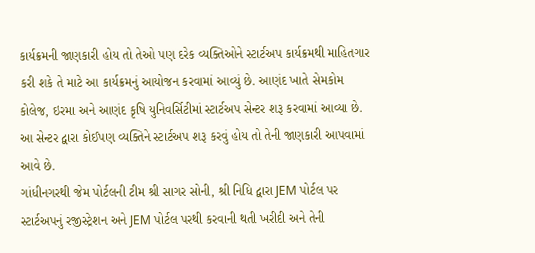કાર્યક્રમની જાણકારી હોય તો તેઓ પણ દરેક વ્યક્તિઓને સ્ટાર્ટઅપ કાર્યક્રમથી માહિતગાર કરી શકે તે માટે આ કાર્યક્રમનું આયોજન કરવામાં આવ્યું છે. આણંદ ખાતે સેમકોમ કોલેજ, ઇરમા અને આણંદ કૃષિ યુનિવર્સિટીમાં સ્ટાર્ટઅપ સેન્ટર શરૂ કરવામાં આવ્યા છે. આ સેન્ટર દ્વારા કોઈપણ વ્યક્તિને સ્ટાર્ટઅપ શરૂ કરવું હોય તો તેની જાણકારી આપવામાં આવે છે.
ગાંધીનગરથી જેમ પોર્ટલની ટીમ શ્રી સાગર સોની, શ્રી નિધિ દ્વારા JEM પોર્ટલ પર સ્ટાર્ટઅપનું રજીસ્ટ્રેશન અને JEM પોર્ટલ પરથી કરવાની થતી ખરીદી અને તેની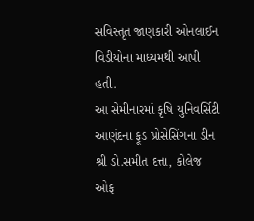સવિસ્તૃત જાણકારી ઓનલાઈન વિડીયોના માધ્યમથી આપી હતી.
આ સેમીનારમાં કૃષિ યુનિવર્સિટી આણંદના ફૂડ પ્રોસેસિંગના ડીન શ્રી ડો.સમીત દત્તા, કોલેજ ઓફ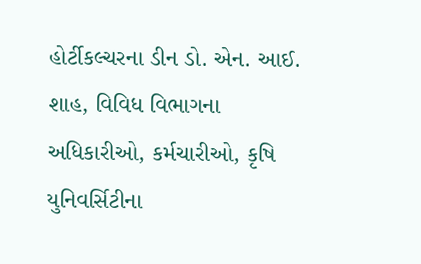હોર્ટીકલ્ચરના ડીન ડો. એન. આઈ. શાહ, વિવિધ વિભાગના અધિકારીઓ, કર્મચારીઓ, કૃષિ યુનિવર્સિટીના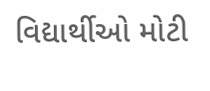વિદ્યાર્થીઓ મોટી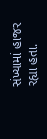સંખ્યામાં હાજર રહ્યા હતા.